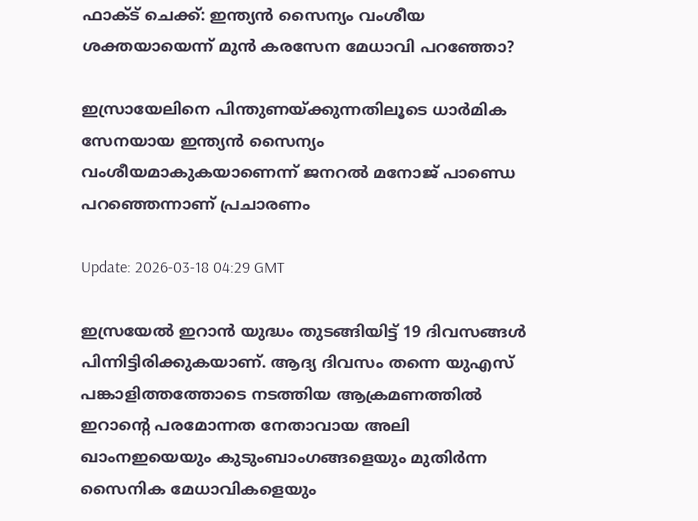ഫാക്ട് ചെക്ക്: ഇന്ത്യൻ സൈന്യം വംശീയ ശക്തയായെന്ന് മുൻ കരസേന മേധാവി പറഞ്ഞോ?

ഇസ്രായേലിനെ പിന്തുണയ്ക്കുന്നതിലൂടെ ധാർമിക സേനയായ ഇന്ത്യൻ സൈന്യം വംശീയമാകുകയാണെന്ന് ജനറൽ മനോജ് പാണ്ഡെ പറഞ്ഞെന്നാണ് പ്രചാരണം

Update: 2026-03-18 04:29 GMT

ഇസ്രയേൽ ഇറാൻ യുദ്ധം തുടങ്ങിയിട്ട് 19 ദിവസങ്ങൾ പിന്നിട്ടിരിക്കുകയാണ്. ആദ്യ ദിവസം തന്നെ യുഎസ് പങ്കാളിത്തത്തോടെ നടത്തിയ ആക്രമണത്തിൽ ഇറാൻ്റെ പരമോന്നത നേതാവായ അലി ഖാംനഇയെയും കുടുംബാംഗങ്ങളെയും മുതിർന്ന സൈനിക മേധാവികളെയും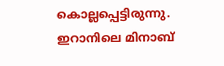കൊല്ലപ്പെട്ടിരുന്നു. ഇറാനിലെ മിനാബ്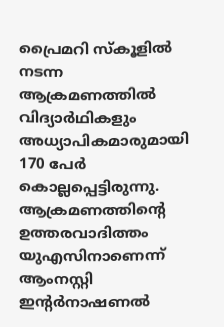പ്രൈമറി സ്കൂളിൽ നടന്ന ആക്രമണത്തിൽ വിദ്യാർഥികളും അധ്യാപികമാരുമായി 170 പേർ കൊല്ലപ്പെട്ടിരുന്നു. ആക്രമണത്തിൻ്റെ ഉത്തരവാദിത്തം യുഎസിനാണെന്ന് ആംനസ്റ്റി ഇൻ്റർനാഷണൽ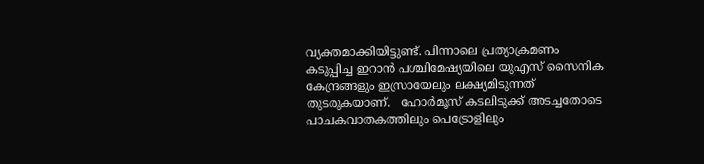വ്യക്തമാക്കിയിട്ടുണ്ട്. പിന്നാലെ പ്രത്യാക്രമണം കടുപ്പിച്ച ഇറാൻ പശ്ചിമേഷ്യയിലെ യുഎസ് സൈനിക കേന്ദ്രങ്ങളും ഇസ്രായേലും ലക്ഷ്യമിടുന്നത് തുടരുകയാണ്.   ഹോർമൂസ് കടലിടുക്ക് അടച്ചതോടെ പാചകവാതകത്തിലും പെട്രോളിലും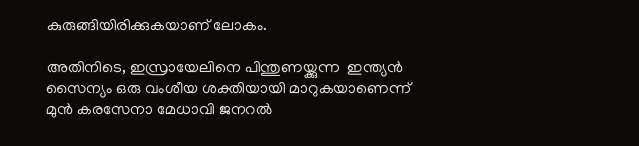കുരുങ്ങിയിരിക്കുകയാണ് ലോകം.

അതിനിടെ, ഇസ്രായേലിനെ പിന്തുണയ്ക്കുന്ന  ഇന്ത്യൻ സൈന്യം ഒരു വംശീയ ശക്തിയായി മാറുകയാണെന്ന് മുൻ കരസേനാ മേധാവി ജനറൽ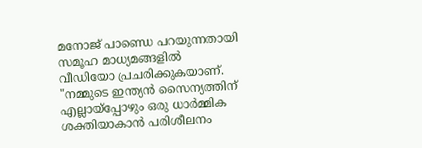മനോജ് പാണ്ഡെ പറയുന്നതായി സമൂഹ മാധ്യമങ്ങളിൽ വീഡിയോ പ്രചരിക്കുകയാണ്. "നമ്മുടെ ഇന്ത്യൻ സൈന്യത്തിന് എല്ലായ്പ്പോഴും ഒരു ധാർമ്മിക ശക്തിയാകാൻ പരിശീലനം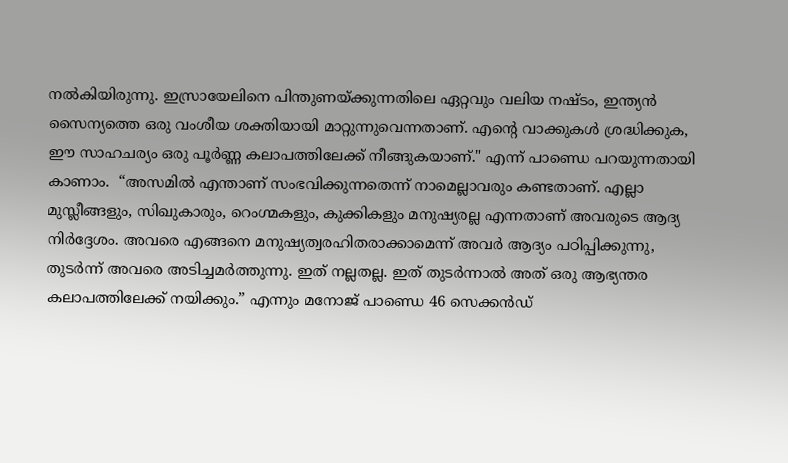നൽകിയിരുന്നു. ഇസ്രായേലിനെ പിന്തുണയ്ക്കുന്നതിലെ ഏറ്റവും വലിയ നഷ്ടം, ഇന്ത്യൻ സൈന്യത്തെ ഒരു വംശീയ ശക്തിയായി മാറ്റുന്നുവെന്നതാണ്. എൻ്റെ വാക്കുകൾ ശ്രദ്ധിക്കുക, ഈ സാഹചര്യം ഒരു പൂർണ്ണ കലാപത്തിലേക്ക് നീങ്ങുകയാണ്." എന്ന് പാണ്ഡെ പറയുന്നതായി കാണാം.  “അസമിൽ എന്താണ് സംഭവിക്കുന്നതെന്ന് നാമെല്ലാവരും കണ്ടതാണ്. എല്ലാ മുസ്ലീങ്ങളും, സിഖുകാരും, റെംഗ്മകളും, കുക്കികളും മനുഷ്യരല്ല എന്നതാണ് അവരുടെ ആദ്യ നിർദ്ദേശം. അവരെ എങ്ങനെ മനുഷ്യത്വരഹിതരാക്കാമെന്ന് അവർ ആദ്യം പഠിപ്പിക്കുന്നു, തുടർന്ന് അവരെ അടിച്ചമർത്തുന്നു. ഇത് നല്ലതല്ല. ഇത് തുടർന്നാൽ അത് ഒരു ആഭ്യന്തര കലാപത്തിലേക്ക് നയിക്കും.” എന്നും മനോജ് പാണ്ഡെ 46 സെക്കൻഡ്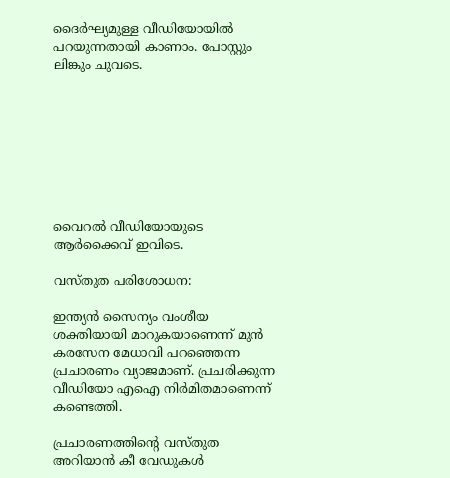ദൈർഘ്യമുള്ള വീഡിയോയിൽ പറയുന്നതായി കാണാം. പോസ്റ്റും ലിങ്കും ചുവടെ.








വൈറൽ വീഡിയോയുടെ ആർക്കൈവ് ഇവിടെ.

വസ്തുത പരിശോധന:

ഇന്ത്യൻ സൈന്യം വംശീയ ശക്തിയായി മാറുകയാണെന്ന് മുൻ കരസേന മേധാവി പറഞ്ഞെന്ന പ്രചാരണം വ്യാജമാണ്. പ്രചരിക്കുന്ന വീഡിയോ എഐ നിർമിതമാണെന്ന് കണ്ടെത്തി.

പ്രചാരണത്തിൻ്റെ വസ്തുത അറിയാൻ കീ വേഡുകൾ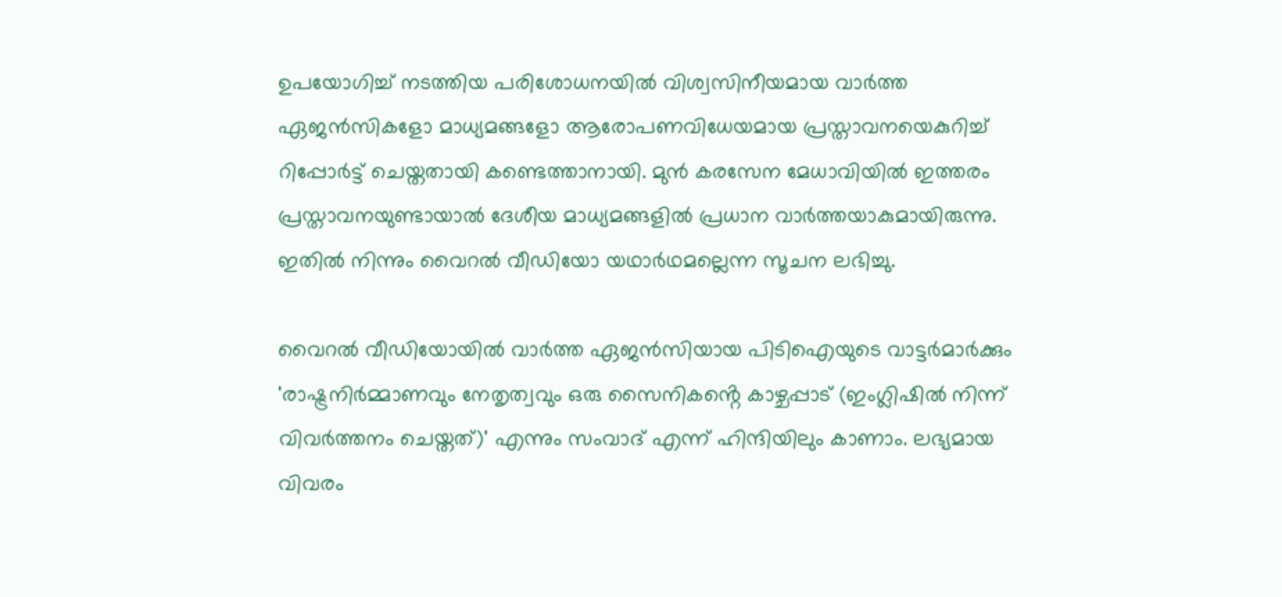ഉപയോഗിച്ച് നടത്തിയ പരിശോധനയിൽ വിശ്വസിനീയമായ വാർത്ത ഏജൻസികളോ മാധ്യമങ്ങളോ ആരോപണവിധേയമായ പ്രസ്താവനയെകുറിച്ച്  റിപ്പോർട്ട് ചെയ്തതായി കണ്ടെത്താനായി. മുൻ കരസേന മേധാവിയിൽ ഇത്തരം പ്രസ്താവനയുണ്ടായാൽ ദേശീയ മാധ്യമങ്ങളിൽ പ്രധാന വാർത്തയാകുമായിരുന്നു. ഇതിൽ നിന്നും വൈറൽ വീഡിയോ യഥാർഥമല്ലെന്ന സൂചന ലഭിച്ചു.

വൈറൽ വീഡിയോയിൽ വാർത്ത ഏജൻസിയായ പിടിഐയുടെ വാട്ടർമാർക്കും 'രാഷ്ട്രനിർമ്മാണവും നേതൃത്വവും ഒരു സൈനികൻ്റെ കാഴ്ചപ്പാട് (ഇംഗ്ലിഷിൽ നിന്ന് വിവർത്തനം ചെയ്തത്)' എന്നും സംവാദ് എന്ന് ഹിന്ദിയിലും കാണാം. ലഭ്യമായ വിവരം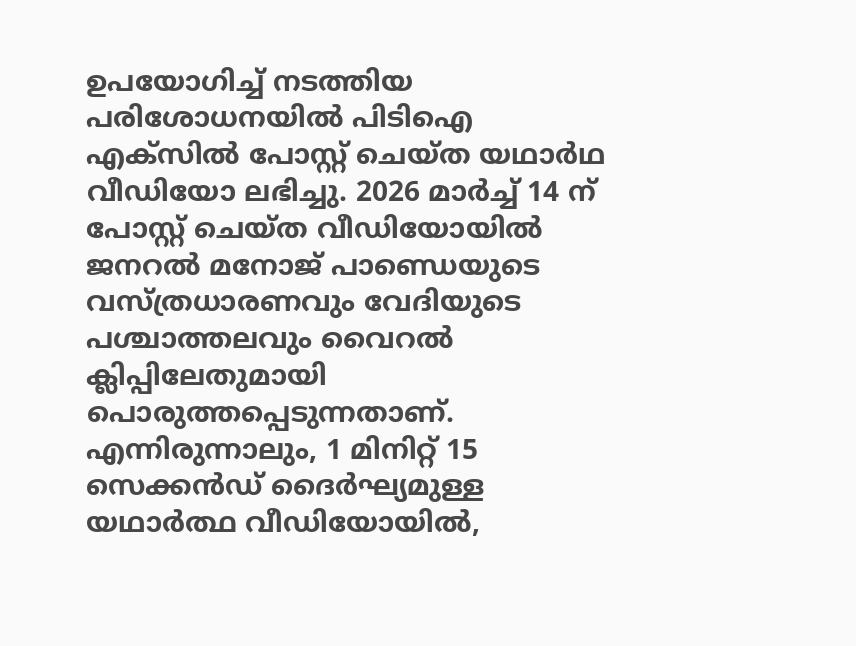ഉപയോഗിച്ച് നടത്തിയ പരിശോധനയിൽ പിടിഐ എക്സിൽ പോസ്റ്റ് ചെയ്ത യഥാർഥ വീഡിയോ ലഭിച്ചു. 2026 മാർച്ച് 14 ന് പോസ്റ്റ് ചെയ്ത വീഡിയോയിൽ ജനറൽ മനോജ് പാണ്ഡെയുടെ വസ്ത്രധാരണവും വേദിയുടെ പശ്ചാത്തലവും വൈറൽ ക്ലിപ്പിലേതുമായി പൊരുത്തപ്പെടുന്നതാണ്. എന്നിരുന്നാലും, 1 മിനിറ്റ് 15 സെക്കൻഡ് ദൈർഘ്യമുള്ള യഥാർത്ഥ വീഡിയോയിൽ,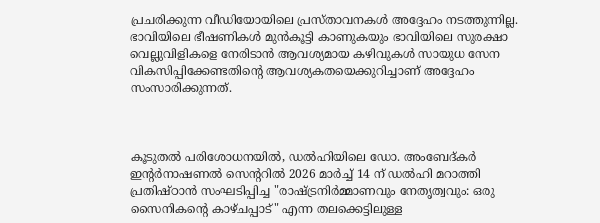പ്രചരിക്കുന്ന വീഡിയോയിലെ പ്രസ്താവനകൾ അദ്ദേഹം നടത്തുന്നില്ല.  ഭാവിയിലെ ഭീഷണികൾ മുൻകൂട്ടി കാണുകയും ഭാവിയിലെ സുരക്ഷാ വെല്ലുവിളികളെ നേരിടാൻ ആവശ്യമായ കഴിവുകൾ സായുധ സേന വികസിപ്പിക്കേണ്ടതിൻ്റെ ആവശ്യകതയെക്കുറിച്ചാണ് അദ്ദേഹം സംസാരിക്കുന്നത്.



കൂടുതൽ പരിശോധനയിൽ, ഡൽഹിയിലെ ഡോ. അംബേദ്കർ ഇൻ്റർനാഷണൽ സെൻ്ററിൽ 2026 മാർച്ച് 14 ന് ഡൽഹി മറാത്തി പ്രതിഷ്ഠാൻ സംഘടിപ്പിച്ച "രാഷ്ട്രനിർമ്മാണവും നേതൃത്വവും: ഒരു സൈനികന്റെ കാഴ്ചപ്പാട്" എന്ന തലക്കെട്ടിലുള്ള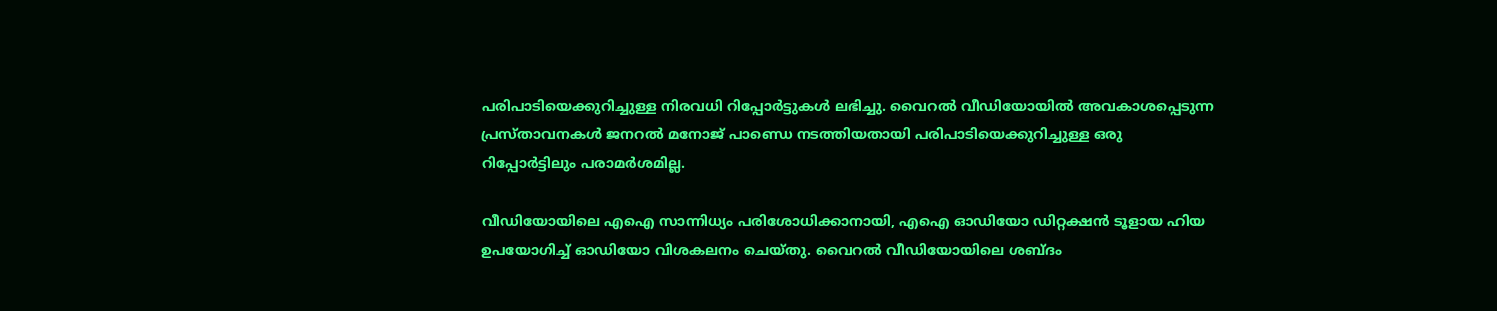പരിപാടിയെക്കുറിച്ചുള്ള നിരവധി റിപ്പോർട്ടുകൾ ലഭിച്ചു. വൈറൽ വീഡിയോയിൽ അവകാശപ്പെടുന്ന പ്രസ്താവനകൾ ജനറൽ മനോജ് പാണ്ഡെ നടത്തിയതായി പരിപാടിയെക്കുറിച്ചുള്ള ഒരു റിപ്പോർട്ടിലും പരാമർശമില്ല.

വീഡിയോയിലെ എഐ സാന്നിധ്യം പരിശോധിക്കാനായി, എഐ ഓഡിയോ ഡിറ്റക്ഷൻ ടൂളായ ഹിയ ഉപയോഗിച്ച് ഓഡിയോ വിശകലനം ചെയ്തു. വൈറൽ വീഡിയോയിലെ ശബ്ദം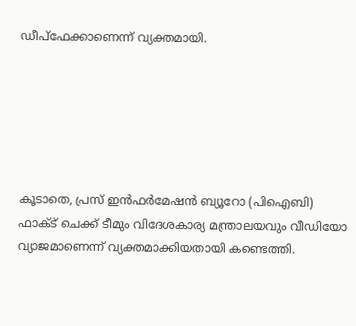ഡീപ്ഫേക്കാണെന്ന് വ്യക്തമായി.






കൂടാതെ, പ്രസ് ഇൻഫർമേഷൻ ബ്യൂറോ (പിഐബി) ഫാക്ട് ചെക്ക് ടീമും വിദേശകാര്യ മന്ത്രാലയവും വീഡിയോ വ്യാജമാണെന്ന് വ്യക്തമാക്കിയതായി കണ്ടെത്തി.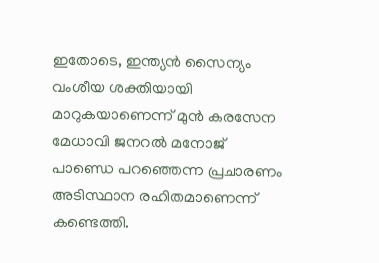ഇതോടെ, ഇന്ത്യൻ സൈന്യം വംശീയ ശക്തിയായി മാറുകയാണെന്ന് മുൻ കരസേന മേധാവി ജനറൽ മനോജ് പാണ്ഡെ പറഞ്ഞെന്ന പ്രചാരണം അടിസ്ഥാന രഹിതമാണെന്ന് കണ്ടെത്തി.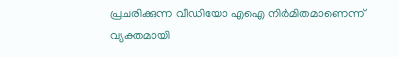പ്രചരിക്കുന്ന വീഡിയോ എഐ നിർമിതമാണെന്ന് വ്യക്തമായി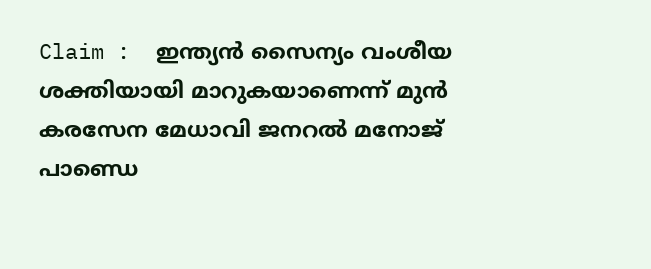Claim :  ഇന്ത്യൻ സൈന്യം വംശീയ ശക്തിയായി മാറുകയാണെന്ന് മുൻ കരസേന മേധാവി ജനറൽ മനോജ് പാണ്ഡെ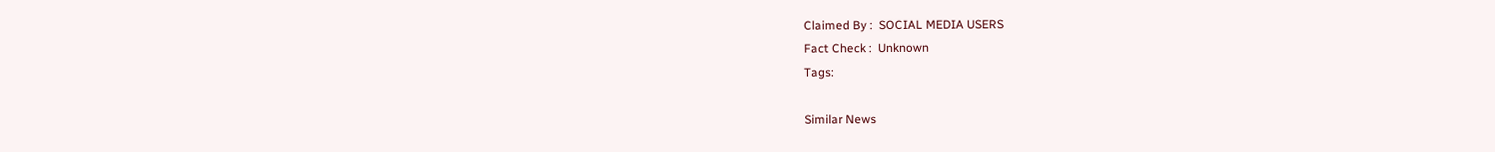Claimed By :  SOCIAL MEDIA USERS
Fact Check :  Unknown
Tags:

Similar News